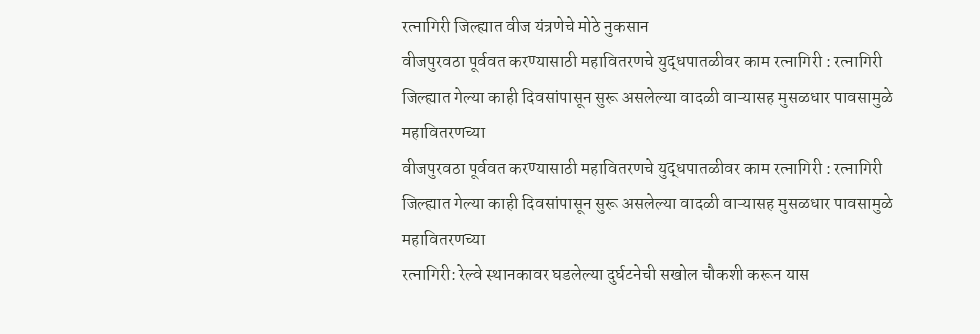रत्नागिरी जिल्ह्यात वीज यंत्रणेचे मोठे नुकसान
वीजपुरवठा पूर्ववत करण्यासाठी महावितरणचे युद्धपातळीवर काम रत्नागिरी : रत्नागिरी जिल्ह्यात गेल्या काही दिवसांपासून सुरू असलेल्या वादळी वाऱ्यासह मुसळधार पावसामुळे महावितरणच्या
वीजपुरवठा पूर्ववत करण्यासाठी महावितरणचे युद्धपातळीवर काम रत्नागिरी : रत्नागिरी जिल्ह्यात गेल्या काही दिवसांपासून सुरू असलेल्या वादळी वाऱ्यासह मुसळधार पावसामुळे महावितरणच्या
रत्नागिरी: रेल्वे स्थानकावर घडलेल्या दुर्घटनेची सखोल चौकशी करून यास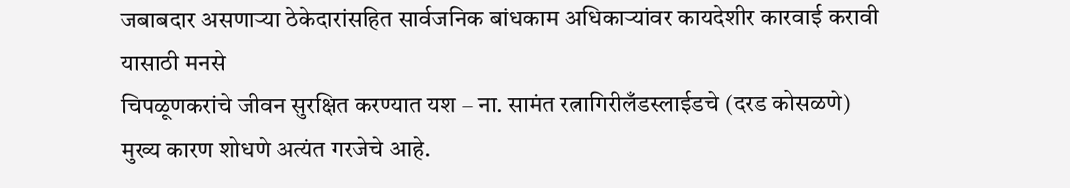जबाबदार असणाऱ्या ठेकेदारांसहित सार्वजनिक बांधकाम अधिकाऱ्यांवर कायदेशीर कारवाई करावी यासाठी मनसे
चिपळूणकरांचे जीवन सुरक्षित करण्यात यश – ना. सामंत रत्नागिरीलँडस्लाईडचे (दरड कोसळणे) मुख्य कारण शोधणे अत्यंत गरजेचे आहे.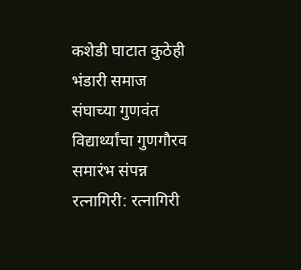कशेडी घाटात कुठेही
भंडारी समाज संघाच्या गुणवंत विद्यार्थ्यांचा गुणगौरव समारंभ संपन्न रत्नागिरी: रत्नागिरी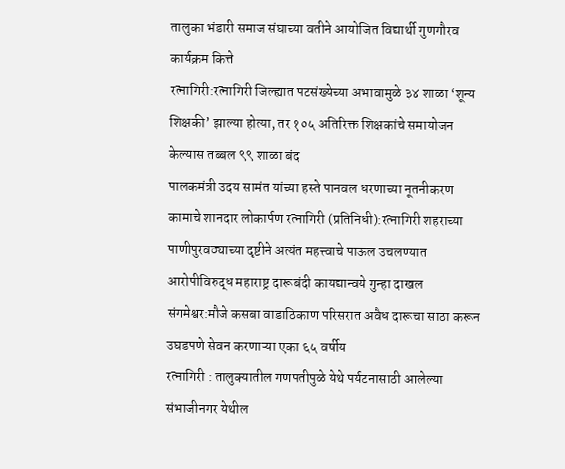तालुका भंडारी समाज संघाच्या वतीने आयोजित विद्यार्थी गुणगौरव कार्यक्रम कित्ते
रत्नागिरी:रत्नागिरी जिल्ह्यात पटसंख्येच्या अभावामुळे ३४ शाळा ‘शून्य शिक्षकी’ झाल्या होत्या, तर १०५ अतिरिक्त शिक्षकांचे समायोजन केल्यास तब्बल ९९ शाळा बंद
पालकमंत्री उदय सामंत यांच्या हस्ते पानवल धरणाच्या नूतनीकरण कामाचे शानदार लोकार्पण रत्नागिरी (प्रतिनिधी):रत्नागिरी शहराच्या पाणीपुरवठ्याच्या दृष्टीने अत्यंत महत्त्वाचे पाऊल उचलण्यात
आरोपीविरुद्ध महाराष्ट्र दारूबंदी कायद्यान्वये गुन्हा दाखल संगमेश्वर:मौजे कसबा वाडाठिकाण परिसरात अवैध दारूचा साठा करून उघडपणे सेवन करणाऱ्या एका ६५ वर्षीय
रत्नागिरी : तालुक्यातील गणपतीपुळे येथे पर्यटनासाठी आलेल्या संभाजीनगर येथील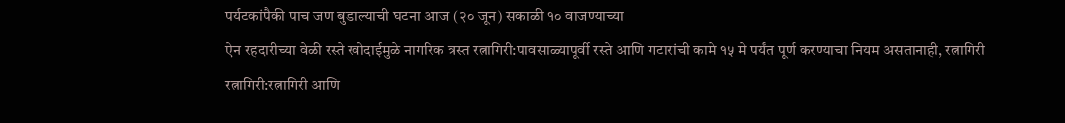पर्यटकांपैकी पाच जण बुडाल्याची घटना आज (२० जून) सकाळी १० वाजण्याच्या
ऐन रहदारीच्या वेळी रस्ते खोदाईमुळे नागरिक त्रस्त रत्नागिरी:पावसाळ्यापूर्वी रस्ते आणि गटारांची कामे १५ मे पर्यंत पूर्ण करण्याचा नियम असतानाही, रत्नागिरी
रत्नागिरी:रत्नागिरी आणि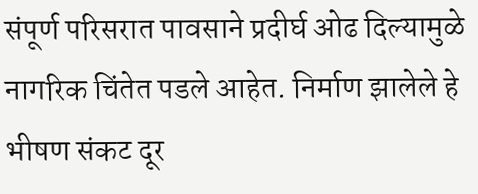संपूर्ण परिसरात पावसाने प्रदीर्घ ओढ दिल्यामुळे नागरिक चिंतेत पडले आहेत. निर्माण झालेले हे भीषण संकट दूर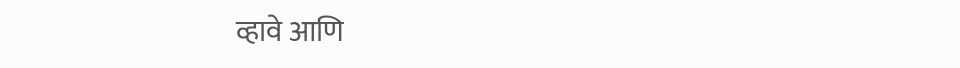व्हावे आणि